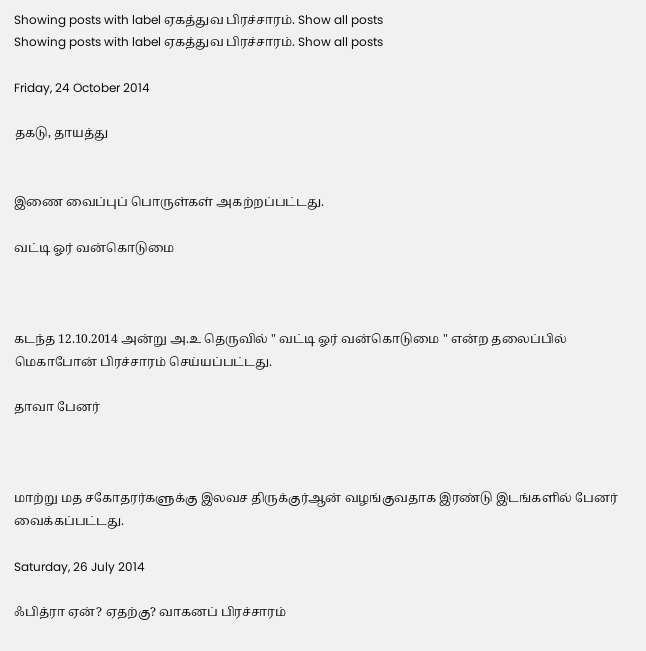Showing posts with label ஏகத்துவ பிரச்சாரம். Show all posts
Showing posts with label ஏகத்துவ பிரச்சாரம். Show all posts

Friday, 24 October 2014

தகடு, தாயத்து


இணை வைப்புப் பொருள்கள் அகற்றப்பட்டது.

வட்டி ஓர் வன்கொடுமை



கடந்த 12.10.2014 அன்று அ.உ தெருவில் " வட்டி ஓர் வன்கொடுமை " என்ற தலைப்பில் மெகாபோன் பிரச்சாரம் செய்யப்பட்டது.

தாவா பேனர்



மாற்று மத சகோதரர்களுக்கு இலவச திருக்குர்ஆன் வழங்குவதாக இரண்டு இடங்களில் பேனர் வைக்கப்பட்டது.

Saturday, 26 July 2014

ஃபித்ரா ஏன்? ஏதற்கு? வாகனப் பிரச்சாரம்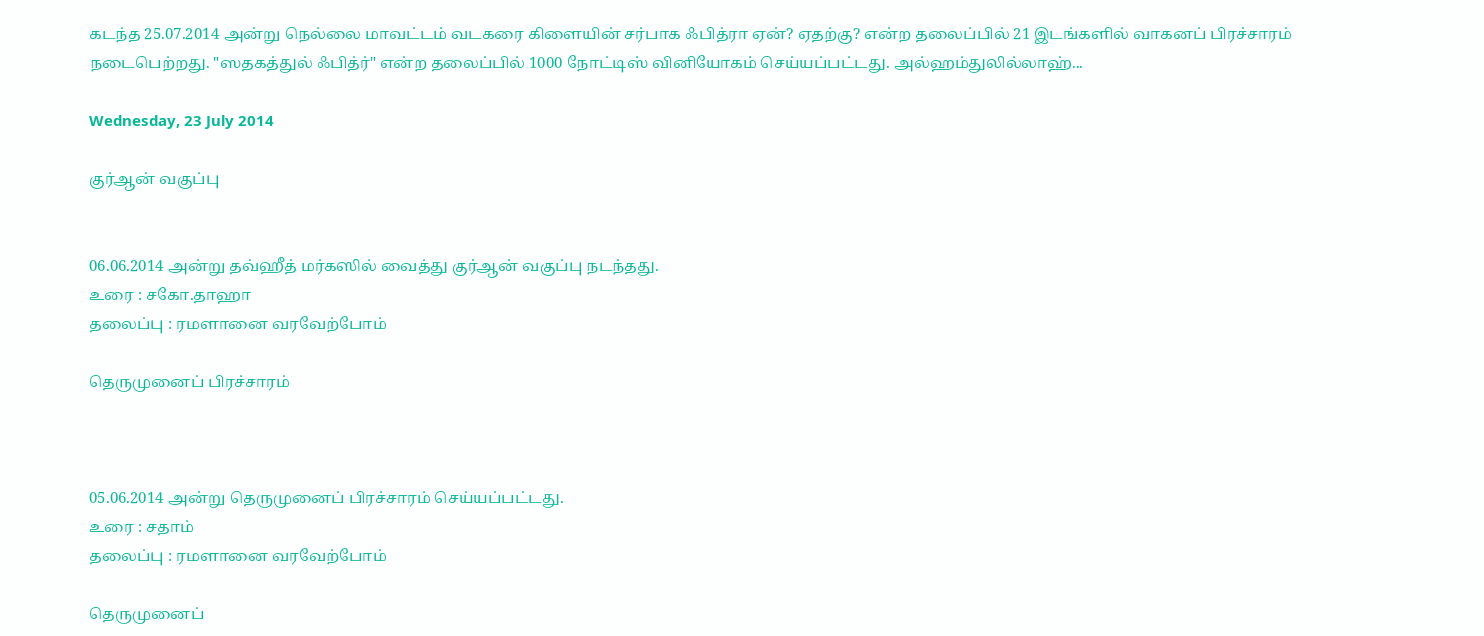கடந்த 25.07.2014 அன்று நெல்லை மாவட்டம் வடகரை கிளையின் சர்பாக ஃபித்ரா ஏன்? ஏதற்கு? என்ற தலைப்பில் 21 இடங்களில் வாகனப் பிரச்சாரம் நடைபெற்றது. "ஸதகத்துல் ஃபித்ர்" என்ற தலைப்பில் 1000 நோட்டிஸ் வினியோகம் செய்யப்பட்டது. அல்ஹம்துலில்லாஹ்...

Wednesday, 23 July 2014

குர்ஆன் வகுப்பு


06.06.2014 அன்று தவ்ஹீத் மர்கஸில் வைத்து குர்ஆன் வகுப்பு நடந்தது.
உரை : சகோ.தாஹா
தலைப்பு : ரமளானை வரவேற்போம்

தெருமுனைப் பிரச்சாரம்



05.06.2014 அன்று தெருமுனைப் பிரச்சாரம் செய்யப்பட்டது.
உரை : சதாம்
தலைப்பு : ரமளானை வரவேற்போம்

தெருமுனைப்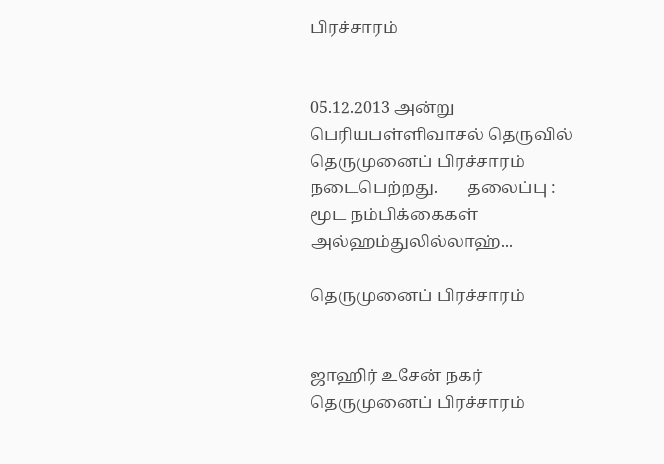பிரச்சாரம்


05.12.2013 அன்று பெரியபள்ளிவாசல் தெருவில் தெருமுனைப் பிரச்சாரம் நடைபெற்றது.       தலைப்பு : மூட நம்பிக்கைகள்
அல்ஹம்துலில்லாஹ்...

தெருமுனைப் பிரச்சாரம்


ஜாஹிர் உசேன் நகர் தெருமுனைப் பிரச்சாரம்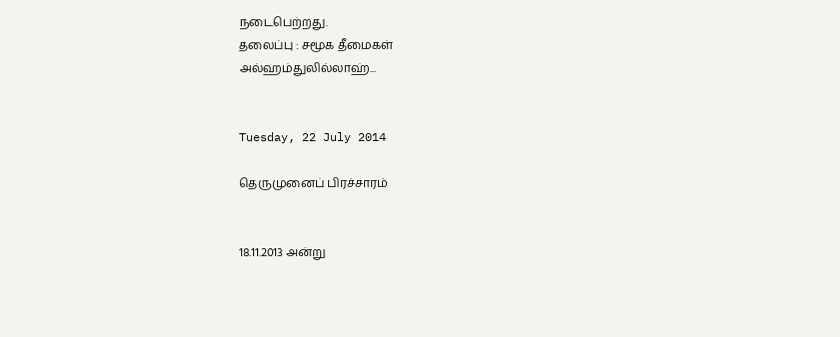நடைபெற்றது.
தலைப்பு : சமூக தீமைகள்
அல்ஹம்துலில்லாஹ்...


Tuesday, 22 July 2014

தெருமுனைப் பிரச்சாரம்


18.11.2013 அன்று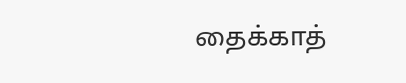தைக்காத்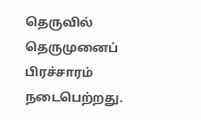தெருவில் தெருமுனைப் பிரச்சாரம் நடைபெற்றது.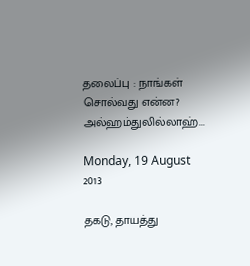தலைப்பு : நாங்கள் சொல்வது என்ன?
அல்ஹம்துலில்லாஹ்...

Monday, 19 August 2013

தகடு, தாயத்து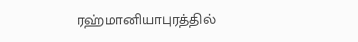ரஹ்மானியாபுரத்தில்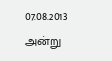07.08.2013 அன்று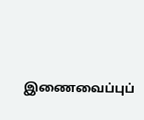இணைவைப்புப்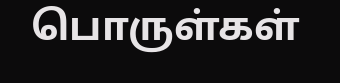பொருள்கள்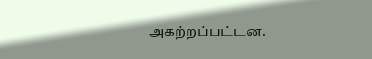அகற்றப்பட்டன.